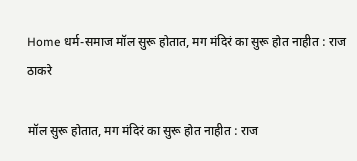Home धर्म-समाज मॉल सुरू होतात, मग मंदिरं का सुरू होत नाहीत : राज ठाकरे

मॉल सुरू होतात, मग मंदिरं का सुरू होत नाहीत : राज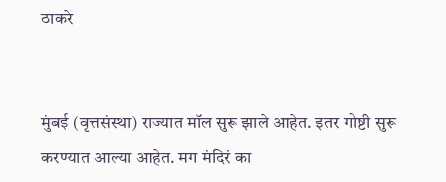ठाकरे


मुंबई (वृत्तसंस्था) राज्यात मॉल सुरू झाले आहेत. इतर गोष्टी सुरू करण्यात आल्या आहेत. मग मंदिरं का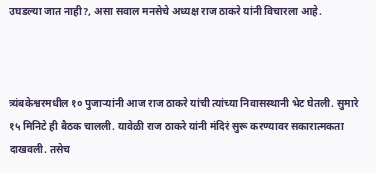उघडल्या जात नाही?, असा सवाल मनसेचे अध्यक्ष राज ठाकरे यांनी विचारला आहे.



त्र्यंबकेश्वरमधील १० पुजाऱ्यांनी आज राज ठाकरे यांची त्यांच्या निवासस्थानी भेट घेतली. सुमारे १५ मिनिटे ही बैठक चालली. यावेळी राज ठाकरे यांनी मंदिरं सुरू करण्यावर सकारात्मकता दाखवली. तसेच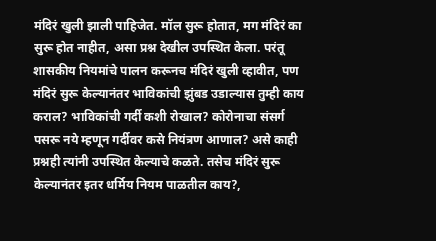मंदिरं खुली झाली पाहिजेत. मॉल सुरू होतात, मग मंदिरं का सुरू होत नाहीत, असा प्रश्न देखील उपस्थित केला. परंतू शासकीय नियमांचे पालन करूनच मंदिरं खुली व्हावीत, पण मंदिरं सुरू केल्यानंतर भाविकांची झुंबड उडाल्यास तुम्ही काय कराल? भाविकांची गर्दी कशी रोखाल? कोरोनाचा संसर्ग पसरू नये म्हणून गर्दीवर कसे नियंत्रण आणाल? असे काही प्रश्नही त्यांनी उपस्थित केल्याचे कळते. तसेच मंदिरं सुरू केल्यानंतर इतर धर्मिय नियम पाळतील काय?,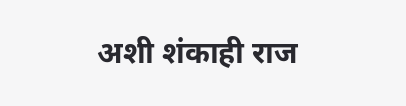अशी शंकाही राज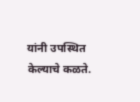यांनी उपस्थित केल्याचे कळते.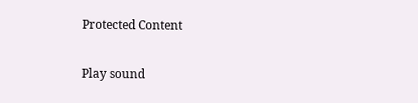Protected Content

Play sound